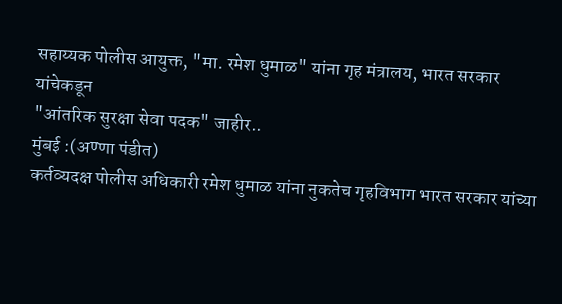सहाय्यक पोलीस आयुक्त, "मा. रमेश धुमाळ" यांना गृह मंत्रालय, भारत सरकार यांचेकडून
"आंतरिक सुरक्षा सेवा पदक" जाहीर..
मुंबई :(अण्णा पंडीत)
कर्तव्यदक्ष पोलीस अधिकारी रमेश धुमाळ यांना नुकतेच गृहविभाग भारत सरकार यांच्या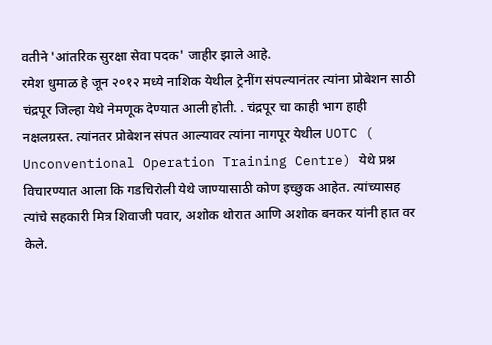वतीने 'आंतरिक सुरक्षा सेवा पदक' जाहीर झाले आहे.
रमेश धुमाळ हे जून २०१२ मध्ये नाशिक येथील ट्रेनींग संपल्यानंतर त्यांना प्रोबेशन साठी चंद्रपूर जिल्हा येथे नेमणूक देण्यात आली होती. . चंद्रपूर चा काही भाग हाही नक्षलग्रस्त. त्यांनतर प्रोबेशन संपत आल्यावर त्यांना नागपूर येथील UOTC ( Unconventional Operation Training Centre) येथे प्रश्न विचारण्यात आला कि गडचिरोली येथे जाण्यासाठी कोण इच्छुक आहेत. त्यांच्यासह त्यांचे सहकारी मित्र शिवाजी पवार, अशोक थोरात आणि अशोक बनकर यांनी हात वर केले.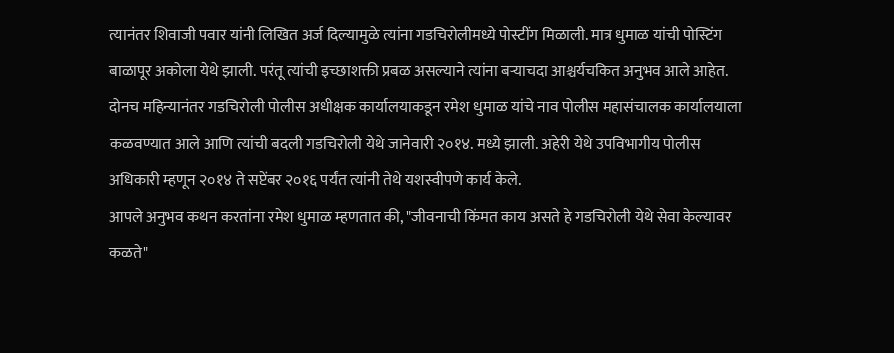त्यानंतर शिवाजी पवार यांनी लिखित अर्ज दिल्यामुळे त्यांना गडचिरोलीमध्ये पोस्टींग मिळाली. मात्र धुमाळ यांची पोस्टिंग बाळापूर अकोला येथे झाली. परंतू त्यांची इच्छाशक्ती प्रबळ असल्याने त्यांना बऱ्याचदा आश्चर्यचकित अनुभव आले आहेत. दोनच महिन्यानंतर गडचिरोली पोलीस अधीक्षक कार्यालयाकडून रमेश धुमाळ यांचे नाव पोलीस महासंचालक कार्यालयाला कळवण्यात आले आणि त्यांची बदली गडचिरोली येथे जानेवारी २०१४. मध्ये झाली. अहेरी येथे उपविभागीय पोलीस अधिकारी म्हणून २०१४ ते सप्टेंबर २०१६ पर्यंत त्यांनी तेथे यशस्वीपणे कार्य केले.
आपले अनुभव कथन करतांना रमेश धुमाळ म्हणतात की, "जीवनाची किंमत काय असते हे गडचिरोली येथे सेवा केल्यावर कळते"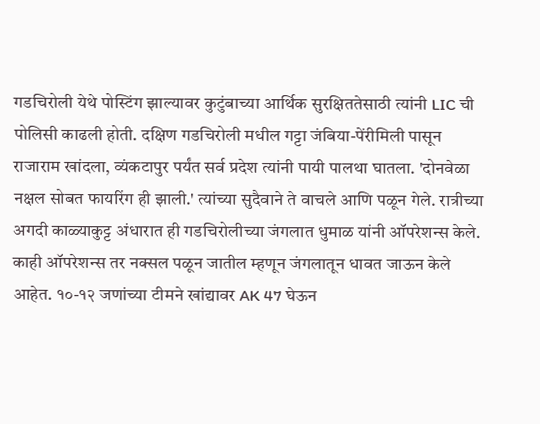गडचिरोली येथे पोस्टिंग झाल्यावर कुटुंबाच्या आर्थिक सुरक्षिततेसाठी त्यांनी LIC ची पोलिसी काढली होती. दक्षिण गडचिरोली मधील गट्टा जंबिया-पेंरीमिली पासून राजाराम खांदला, व्यंकटापुर पर्यंत सर्व प्रदेश त्यांनी पायी पालथा घातला. 'दोनवेळा नक्षल सोबत फायरिंग ही झाली.' त्यांच्या सुदैवाने ते वाचले आणि पळून गेले. रात्रीच्या अगदी काळ्याकुट्ट अंधारात ही गडचिरोलीच्या जंगलात धुमाळ यांनी ऑपरेशन्स केले. काही ऑपरेशन्स तर नक्सल पळून जातील म्हणून जंगलातून धावत जाऊन केले आहेत. १०-१२ जणांच्या टीमने खांद्यावर AK 47 घेऊन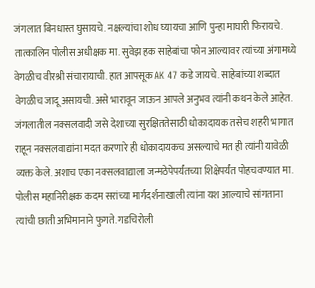जंगलात बिनधास्त घुसायचे. नक्षल्यांचा शोध घ्यायचा आणि पुन्हा माघारी फिरायचे. तात्कालिन पोलीस अधीक्षक मा. सुवेझ हक साहेबांचा फोन आल्यावर त्यांच्या अंगामध्ये वेगळीच वीरश्री संचारायाची. हात आपसूक AK 47 कडे जायचे. साहेबांच्या शब्दात वेगळीच जादू असायची. असे भारावून जाऊन आपले अनुभव त्यांनी कथन केले आहेत.
जंगलातील नक्सलवादी जसे देशाच्या सुरक्षिततेसाठी धोकादायक तसेच शहरी भागात राहून नक्सलवाद्यांना मदत करणारे ही धोकादायकच असल्याचे मत ही त्यांनी यावेळी व्यक्त केले. अशाच एका नक्सलवाद्याला जन्मठेपेपर्यंतच्या शिक्षेपर्यंत पोहचवण्यात मा. पोलीस महानिरीक्षक कदम सरांच्या मार्गदर्शनाखाली त्यांना यश आल्याचे सांगताना त्यांची छाती अभिमानाने फुगते. गडचिरोली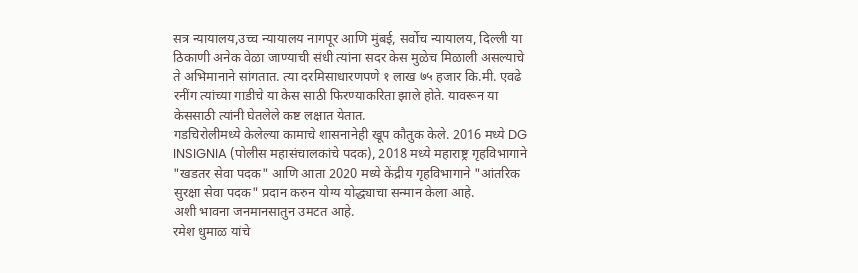सत्र न्यायालय,उच्च न्यायालय नागपूर आणि मुंबई, सर्वोच न्यायालय, दिल्ली या ठिकाणी अनेक वेळा जाण्याची संधी त्यांना सदर केस मुळेच मिळाली असल्याचे ते अभिमानाने सांगतात. त्या दरमिसाधारणपणे १ लाख ७५ हजार कि.मी. एवढे रनींग त्यांच्या गाडीचे या केस साठी फिरण्याकरिता झाले होते. यावरून या केससाठी त्यांनी घेतलेले कष्ट लक्षात येतात.
गडचिरोलीमध्ये केलेल्या कामाचे शासनानेही खूप कौतुक केले. 2016 मध्ये DG INSIGNIA (पोलीस महासंचालकांचे पदक), 2018 मध्ये महाराष्ट्र गृहविभागाने "खडतर सेवा पदक" आणि आता 2020 मध्ये केंद्रीय गृहविभागाने "आंतरिक सुरक्षा सेवा पदक" प्रदान करुन योग्य योद्ध्याचा सन्मान केला आहे.
अशी भावना जनमानसातुन उमटत आहे.
रमेश धुमाळ यांचे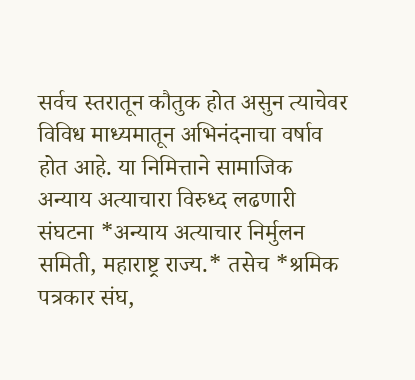सर्वच स्तरातून कौतुक होत असुन त्याचेवर विविध माध्यमातून अभिनंदनाचा वर्षाव होत आहे. या निमित्ताने सामाजिक अन्याय अत्याचारा विरुध्द लढणारी संघटना *अन्याय अत्याचार निर्मुलन समिती, महाराष्ट्र राज्य.* तसेच *श्रमिक पत्रकार संघ,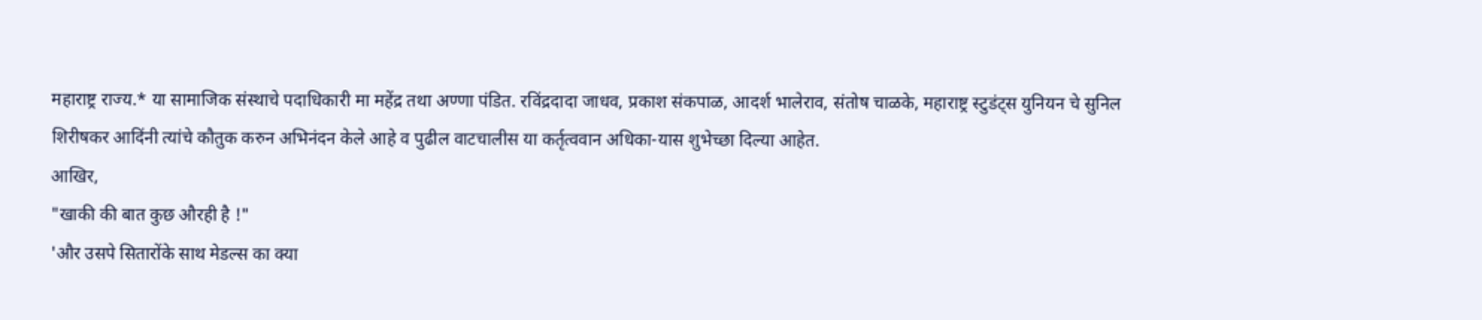महाराष्ट्र राज्य.* या सामाजिक संस्थाचे पदाधिकारी मा महेंद्र तथा अण्णा पंडित. रविंद्रदादा जाधव, प्रकाश संकपाळ, आदर्श भालेराव, संतोष चाळके, महाराष्ट्र स्टुडंट्स युनियन चे सुनिल शिरीषकर आदिंनी त्यांचे कौतुक करुन अभिनंदन केले आहे व पुढील वाटचालीस या कर्तृत्ववान अधिका-यास शुभेच्छा दिल्या आहेत.
आखिर,
"खाकी की बात कुछ औरही है !"
'और उसपे सितारोंके साथ मेडल्स का क्या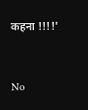कहना !!!!'




No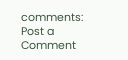comments:
Post a Comment